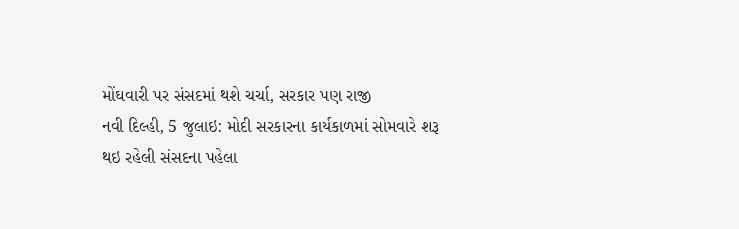મોંઘવારી પર સંસદમાં થશે ચર્ચા, સરકાર પણ રાજી
નવી દિલ્હી, 5 જુલાઇ: મોદી સરકારના કાર્યકાળમાં સોમવારે શરૂ થઇ રહેલી સંસદના પહેલા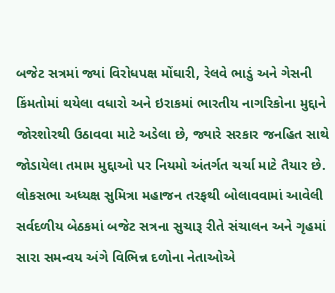બજેટ સત્રમાં જ્યાં વિરોધપક્ષ મોંઘારી, રેલવે ભાડું અને ગેસની કિંમતોમાં થયેલા વધારો અને ઇરાકમાં ભારતીય નાગરિકોના મુદ્દાને જોરશોરથી ઉઠાવવા માટે અડેલા છે, જ્યારે સરકાર જનહિત સાથે જોડાયેલા તમામ મુદ્દાઓ પર નિયમો અંતર્ગત ચર્ચા માટે તૈયાર છે.
લોકસભા અધ્યક્ષ સુમિત્રા મહાજન તરફથી બોલાવવામાં આવેલી સર્વદળીય બેઠકમાં બજેટ સત્રના સુચારૂ રીતે સંચાલન અને ગૃહમાં સારા સમન્વય અંગે વિભિન્ન દળોના નેતાઓએ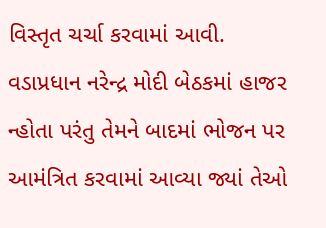વિસ્તૃત ચર્ચા કરવામાં આવી. વડાપ્રધાન નરેન્દ્ર મોદી બેઠકમાં હાજર ન્હોતા પરંતુ તેમને બાદમાં ભોજન પર આમંત્રિત કરવામાં આવ્યા જ્યાં તેઓ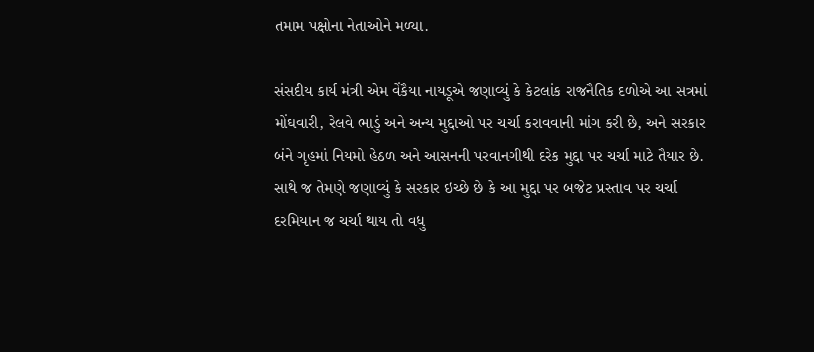તમામ પક્ષોના નેતાઓને મળ્યા.

સંસદીય કાર્ય મંત્રી એમ વેંકૈયા નાયડૂએ જણાવ્યું કે કેટલાંક રાજનૈતિક દળોએ આ સત્રમાં મોંઘવારી, રેલવે ભાડું અને અન્ય મુદ્દાઓ પર ચર્ચા કરાવવાની માંગ કરી છે, અને સરકાર બંને ગૃહમાં નિયમો હેઠળ અને આસનની પરવાનગીથી દરેક મુદ્દા પર ચર્ચા માટે તૈયાર છે. સાથે જ તેમણે જણાવ્યું કે સરકાર ઇચ્છે છે કે આ મુદ્દા પર બજેટ પ્રસ્તાવ પર ચર્ચા દરમિયાન જ ચર્ચા થાય તો વધુ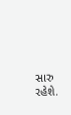સારુ રહેશે.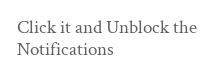Click it and Unblock the Notifications